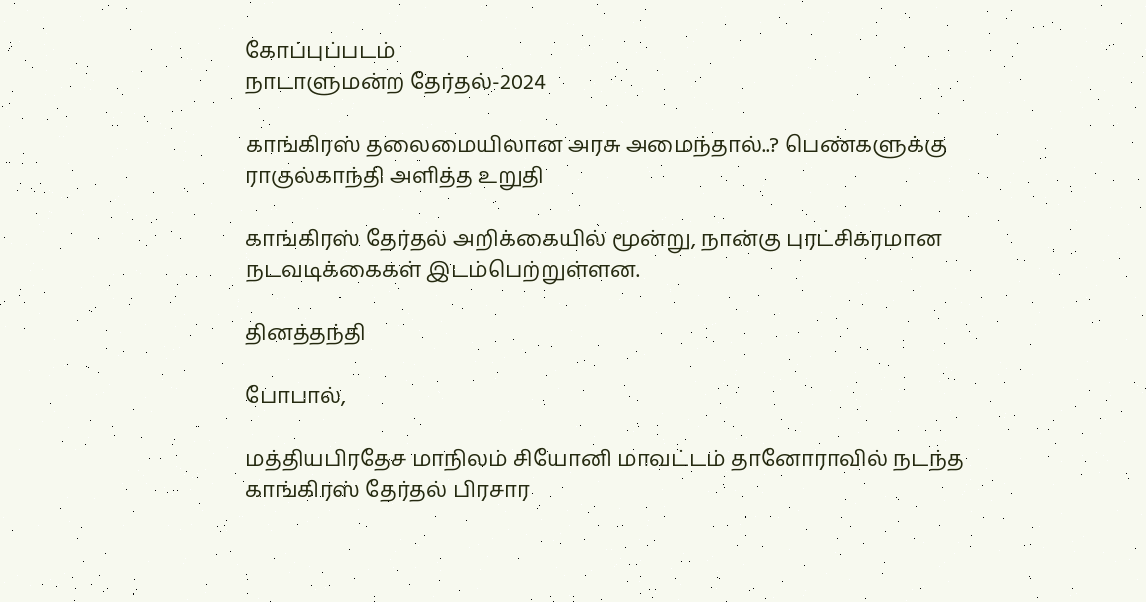கோப்புப்படம்
நாடாளுமன்ற தேர்தல்-2024

காங்கிரஸ் தலைமையிலான அரசு அமைந்தால்..? பெண்களுக்கு ராகுல்காந்தி அளித்த உறுதி

காங்கிரஸ் தேர்தல் அறிக்கையில் மூன்று, நான்கு புரட்சிகரமான நடவடிக்கைகள் இடம்பெற்றுள்ளன.

தினத்தந்தி

போபால்,

மத்தியபிரதேச மாநிலம் சியோனி மாவட்டம் தானோராவில் நடந்த காங்கிரஸ் தேர்தல் பிரசார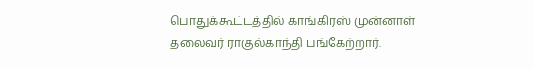பொதுக்கூட்டத்தில் காங்கிரஸ் முன்னாள் தலைவர் ராகுல்காந்தி பங்கேற்றார்.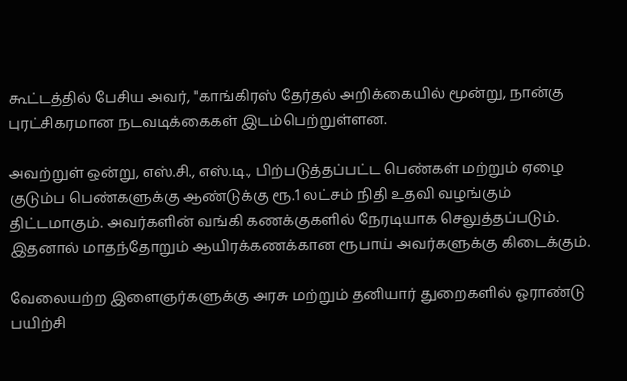கூட்டத்தில் பேசிய அவர், "காங்கிரஸ் தேர்தல் அறிக்கையில் மூன்று, நான்கு புரட்சிகரமான நடவடிக்கைகள் இடம்பெற்றுள்ளன.

அவற்றுள் ஒன்று, எஸ்.சி., எஸ்.டி., பிற்படுத்தப்பட்ட பெண்கள் மற்றும் ஏழை குடும்ப பெண்களுக்கு ஆண்டுக்கு ரூ.1 லட்சம் நிதி உதவி வழங்கும் திட்டமாகும். அவர்களின் வங்கி கணக்குகளில் நேரடியாக செலுத்தப்படும். இதனால் மாதந்தோறும் ஆயிரக்கணக்கான ரூபாய் அவர்களுக்கு கிடைக்கும்.

வேலையற்ற இளைஞர்களுக்கு அரசு மற்றும் தனியார் துறைகளில் ஓராண்டு பயிற்சி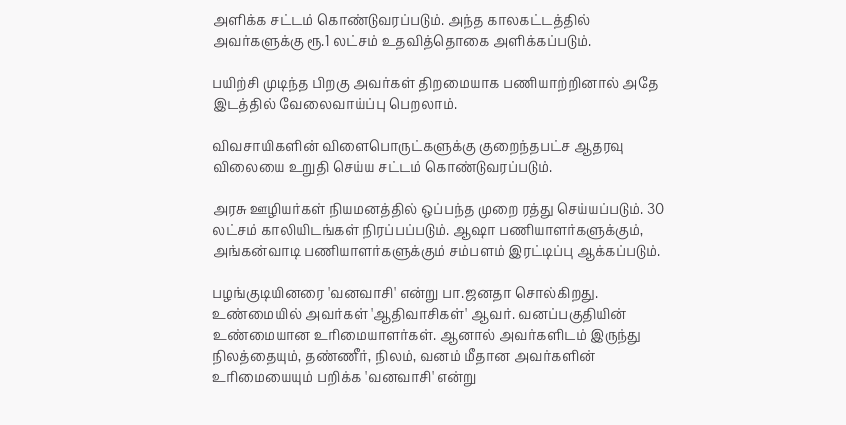அளிக்க சட்டம் கொண்டுவரப்படும். அந்த காலகட்டத்தில் அவர்களுக்கு ரூ.1 லட்சம் உதவித்தொகை அளிக்கப்படும்.

பயிற்சி முடிந்த பிறகு அவர்கள் திறமையாக பணியாற்றினால் அதே இடத்தில் வேலைவாய்ப்பு பெறலாம்.

விவசாயிகளின் விளைபொருட்களுக்கு குறைந்தபட்ச ஆதரவு விலையை உறுதி செய்ய சட்டம் கொண்டுவரப்படும்.

அரசு ஊழியர்கள் நியமனத்தில் ஒப்பந்த முறை ரத்து செய்யப்படும். 30 லட்சம் காலியிடங்கள் நிரப்பப்படும். ஆஷா பணியாளர்களுக்கும், அங்கன்வாடி பணியாளர்களுக்கும் சம்பளம் இரட்டிப்பு ஆக்கப்படும்.

பழங்குடியினரை 'வனவாசி' என்று பா.ஜனதா சொல்கிறது. உண்மையில் அவர்கள் 'ஆதிவாசிகள்' ஆவர். வனப்பகுதியின் உண்மையான உரிமையாளர்கள். ஆனால் அவர்களிடம் இருந்து நிலத்தையும், தண்ணீர், நிலம், வனம் மீதான அவர்களின் உரிமையையும் பறிக்க 'வனவாசி' என்று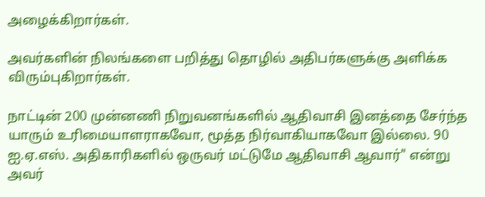அழைக்கிறார்கள்.

அவர்களின் நிலங்களை பறித்து தொழில் அதிபர்களுக்கு அளிக்க விரும்புகிறார்கள்.

நாட்டின் 200 முன்னணி நிறுவனங்களில் ஆதிவாசி இனத்தை சேர்ந்த யாரும் உரிமையாளராகவோ, மூத்த நிர்வாகியாகவோ இல்லை. 90 ஐ.ஏ.எஸ். அதிகாரிகளில் ஒருவர் மட்டுமே ஆதிவாசி ஆவார்" என்று அவர்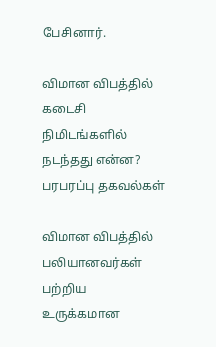பேசினார்.

விமான விபத்தில் கடைசி நிமிடங்களில் நடந்தது என்ன? பரபரப்பு தகவல்கள்

விமான விபத்தில் பலியானவர்கள் பற்றிய உருக்கமான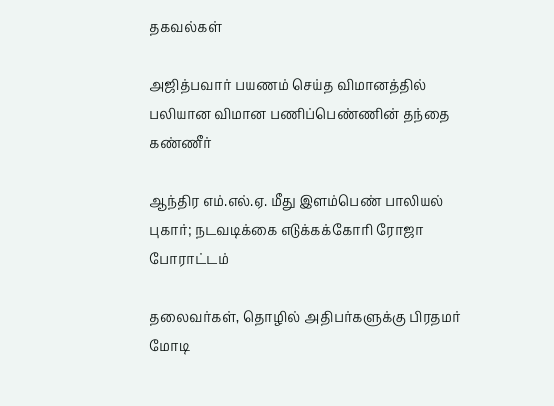தகவல்கள்

அஜித்பவார் பயணம் செய்த விமானத்தில் பலியான விமான பணிப்பெண்ணின் தந்தை கண்ணீர்

ஆந்திர எம்.எல்.ஏ. மீது இளம்பெண் பாலியல் புகார்; நடவடிக்கை எடுக்கக்கோரி ரோஜா போராட்டம்

தலைவர்கள், தொழில் அதிபர்களுக்கு பிரதமர் மோடி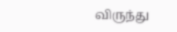விருந்து